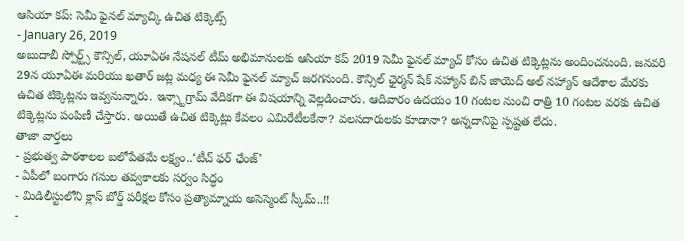ఆసియా కప్: సెమీ ఫైనల్ మ్యాచ్కి ఉచిత టిక్కెట్స్
- January 26, 2019
అబుదాబీ స్పోర్ట్స్ కౌన్సిల్, యూఏఈ నేషనల్ టీమ్ అభిమానులకు ఆసియా కప్ 2019 సెమీ ఫైనల్ మ్యాచ్ కోసం ఉచిత టిక్కెట్లను అందించనుంది. జనవరి 29న యూఏఈ మరియు ఖతార్ జట్ల మధ్య ఈ సెమీ ఫైనల్ మ్యాచ్ జరగనుంది. కౌన్సిల్ ఛైర్మన్ షేక్ నహ్యాన్ బిన్ జాయెద్ అల్ నహ్యాన్ ఆదేశాల మేరకు ఉచిత టిక్కెట్లను ఇవ్వనున్నారు. ఇన్స్టాగ్రామ్ వేదికగా ఈ విషయాన్ని వెల్లడించారు. ఆదివారం ఉదయం 10 గంటల నుంచి రాత్రి 10 గంటల వరకు ఉచిత టిక్కెట్లను పంపిణీ చేస్తారు. అయితే ఉచిత టిక్కెట్లు కేవలం ఎమిరేటీలకేనా? వలసదారులకు కూడానా? అన్నదానిపై స్పష్టత లేదు.
తాజా వార్తలు
- ప్రభుత్వ పాఠశాలల బలోపేతమే లక్ష్యం..‘టీచ్ ఫర్ ఛేంజ్’
- ఏపీలో బంగారు గనుల తవ్వకాలకు సర్వం సిద్ధం
- మిడిలీస్టులోని క్లాస్ బోర్డ్ పరీక్షల కోసం ప్రత్యామ్నాయ అసెస్మెంట్ స్కీమ్..!!
-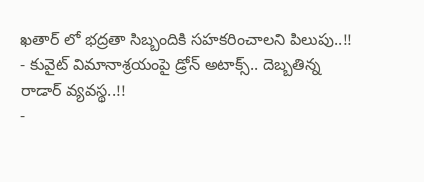ఖతార్ లో భద్రతా సిబ్బందికి సహకరించాలని పిలుపు..!!
- కువైట్ విమానాశ్రయంపై డ్రోన్ అటాక్స్.. దెబ్బతిన్న రాడార్ వ్యవస్థ..!!
-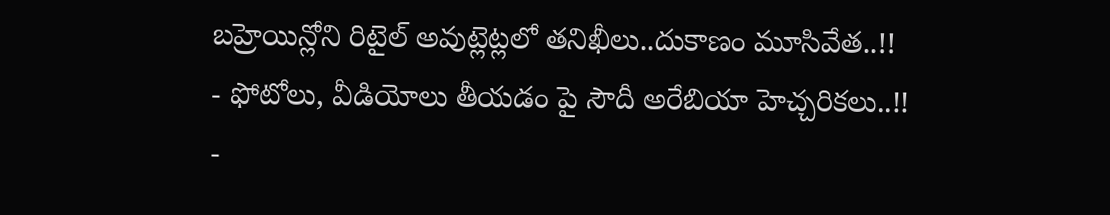బహ్రెయిన్లోని రిటైల్ అవుట్లెట్లలో తనిఖీలు..దుకాణం మూసివేత..!!
- ఫోటోలు, వీడియోలు తీయడం పై సౌదీ అరేబియా హెచ్చరికలు..!!
-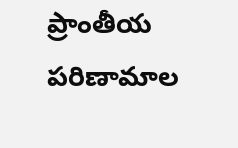ప్రాంతీయ పరిణామాల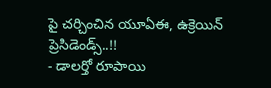పై చర్చించిన యూఏఈ, ఉక్రెయిన్ ప్రెసిడెండ్స్..!!
- డాలర్తో రూపాయి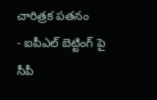చారిత్రక పతనం
- ఐపీఎల్ బెట్టింగ్ పై సీపీ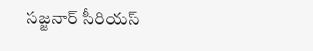సజ్జనార్ సీరియస్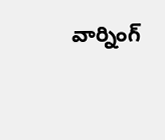వార్నింగ్